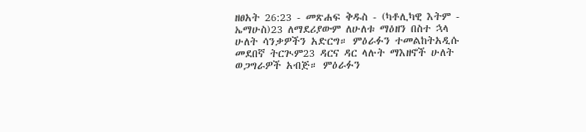ዘፀአት 26:23 - መጽሐፍ ቅዱስ - (ካቶሊካዊ እትም - ኤማሁስ)23 ለማደሪያውም ለሁለቱ ማዕዘን በስተ ኋላ ሁለት ሳንቃዎችን አድርግ። ምዕራፉን ተመልከትአዲሱ መደበኛ ትርጒም23 ዳርና ዳር ላሉት ማእዘኖች ሁለት ወጋግራዎች አብጅ። ምዕራፉን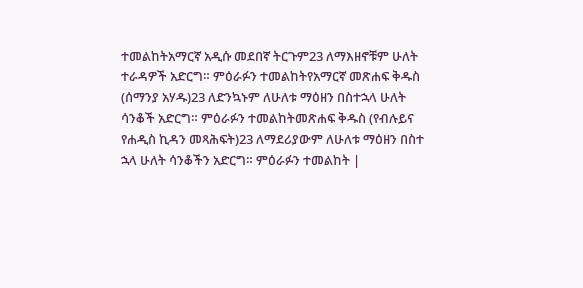ተመልከትአማርኛ አዲሱ መደበኛ ትርጉም23 ለማእዘኖቹም ሁለት ተራዳዎች አድርግ። ምዕራፉን ተመልከትየአማርኛ መጽሐፍ ቅዱስ (ሰማንያ አሃዱ)23 ለድንኳኑም ለሁለቱ ማዕዘን በስተኋላ ሁለት ሳንቆች አድርግ። ምዕራፉን ተመልከትመጽሐፍ ቅዱስ (የብሉይና የሐዲስ ኪዳን መጻሕፍት)23 ለማደሪያውም ለሁለቱ ማዕዘን በስተ ኋላ ሁለት ሳንቆችን አድርግ። ምዕራፉን ተመልከት |